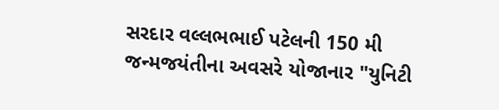સરદાર વલ્લભભાઈ પટેલની 150 મી જન્મજયંતીના અવસરે યોજાનાર "યુનિટી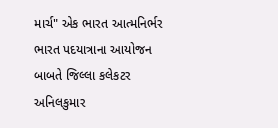માર્ચ" એક ભારત આત્મનિર્ભર ભારત પદયાત્રાના આયોજન બાબતે જિલ્લા કલેકટર અનિલકુમાર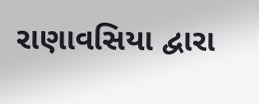રાણાવસિયા દ્વારા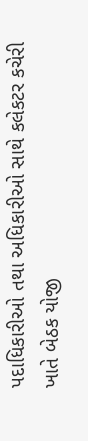પદાધિકારીઓ તથા અધિકારીઓ સાથે કલેકટર કચેરી ખાતે બેઠક યોજી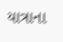યાત્રાના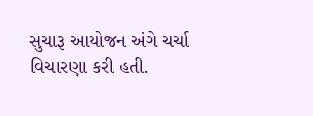સુચારૂ આયોજન અંગે ચર્ચા વિચારણા કરી હતી.